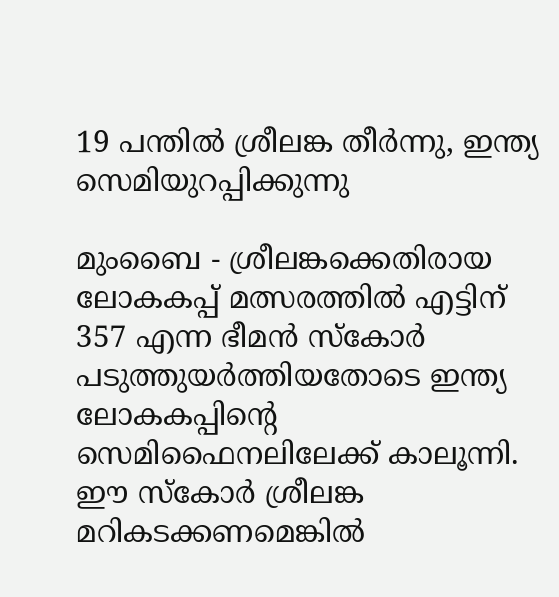19 പന്തില്‍ ശ്രീലങ്ക തീര്‍ന്നു, ഇന്ത്യ സെമിയുറപ്പിക്കുന്നു

മുംബൈ - ശ്രീലങ്കക്കെതിരായ ലോകകപ്പ് മത്സരത്തില്‍ എട്ടിന് 357 എന്ന ഭീമന്‍ സ്‌കോര്‍ പടുത്തുയര്‍ത്തിയതോടെ ഇന്ത്യ ലോകകപ്പിന്റെ സെമിഫൈനലിലേക്ക് കാലൂന്നി. ഈ സ്‌കോര്‍ ശ്രീലങ്ക മറികടക്കണമെങ്കില്‍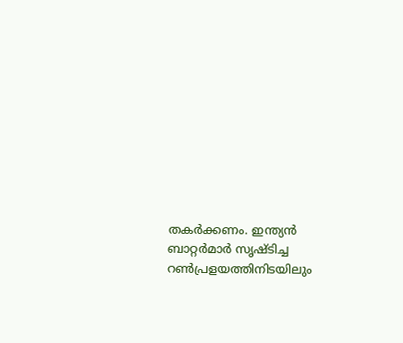തകര്‍ക്കണം. ഇന്ത്യന്‍ ബാറ്റര്‍മാര്‍ സൃഷ്ടിച്ച റണ്‍പ്രളയത്തിനിടയിലും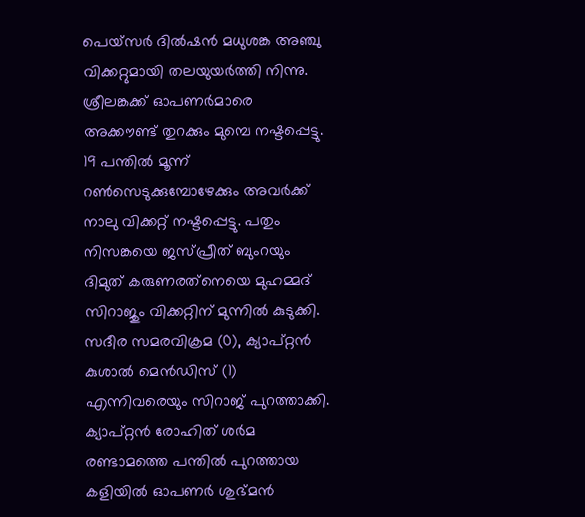പെയ്‌സര്‍ ദില്‍ഷന്‍ മധുശങ്ക അഞ്ചു വിക്കറ്റുമായി തലയുയര്‍ത്തി നിന്നു. ശ്രീലങ്കക്ക് ഓപണര്‍മാരെ അക്കൗണ്ട് തുറക്കും മുമ്പെ നഷ്ടപ്പെട്ടു. 19 പന്തില്‍ മൂന്ന് റണ്‍സെടുക്കുമ്പോഴേക്കും അവര്‍ക്ക് നാലു വിക്കറ്റ് നഷ്ടപ്പെട്ടു. പതും നിസങ്കയെ ജസ്പ്രീത് ബുംറയും ദിമുത് കരുണരത്‌നെയെ മുഹമ്മദ് സിറാജും വിക്കറ്റിന് മുന്നില്‍ കുടുക്കി. സദീര സമരവിക്രമ (0), ക്യാപ്റ്റന്‍ കുശാല്‍ മെന്‍ഡിസ് (1) എന്നിവരെയും സിറാജ് പുറത്താക്കി.
ക്യാപ്റ്റന്‍ രോഹിത് ശര്‍മ രണ്ടാമത്തെ പന്തില്‍ പുറത്തായ കളിയില്‍ ഓപണര്‍ ശുഭ്മന്‍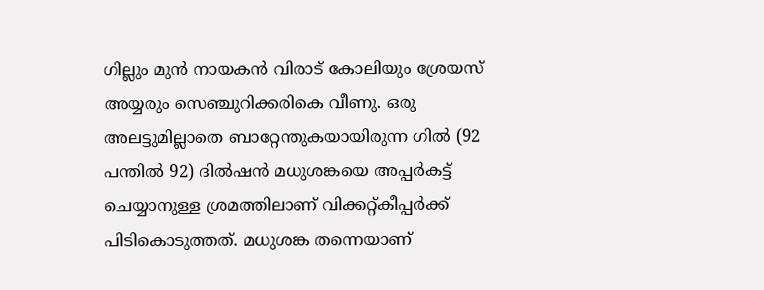ഗില്ലും മുന്‍ നായകന്‍ വിരാട് കോലിയും ശ്രേയസ് അയ്യരും സെഞ്ചുറിക്കരികെ വീണു. ഒരു അലട്ടുമില്ലാതെ ബാറ്റേന്തുകയായിരുന്ന ഗില്‍ (92 പന്തില്‍ 92) ദില്‍ഷന്‍ മധുശങ്കയെ അപ്പര്‍കട്ട് ചെയ്യാനുള്ള ശ്രമത്തിലാണ് വിക്കറ്റ്കീപ്പര്‍ക്ക് പിടികൊടുത്തത്. മധുശങ്ക തന്നെയാണ്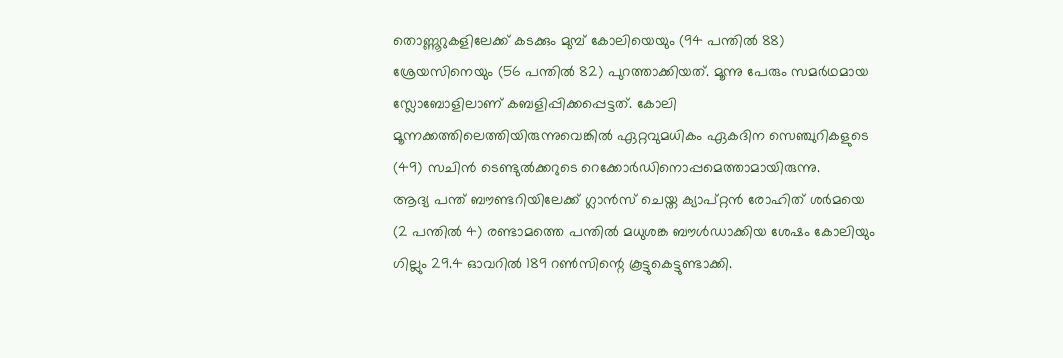തൊണ്ണൂറുകളിലേക്ക് കടക്കും മുമ്പ് കോലിയെയും (94 പന്തില്‍ 88) ശ്രേയസിനെയും (56 പന്തില്‍ 82) പുറത്താക്കിയത്. മൂന്നു പേരും സമര്‍ഥമായ സ്ലോബോളിലാണ് കബളിപ്പിക്കപ്പെട്ടത്. കോലി മൂന്നക്കത്തിലെത്തിയിരുന്നുവെങ്കില്‍ ഏറ്റവുമധികം ഏകദിന സെഞ്ചുറികളുടെ (49) സചിന്‍ ടെണ്ടുല്‍ക്കറുടെ റെക്കോര്‍ഡിനൊപ്പമെത്താമായിരുന്നു.
ആദ്യ പന്ത് ബൗണ്ടറിയിലേക്ക് ഗ്ലാന്‍സ് ചെയ്ത ക്യാപ്റ്റന്‍ രോഹിത് ശര്‍മയെ (2 പന്തില്‍ 4) രണ്ടാമത്തെ പന്തില്‍ മധുശങ്ക ബൗള്‍ഡാക്കിയ ശേഷം കോലിയും ഗില്ലും 29.4 ഓവറില്‍ 189 റണ്‍സിന്റെ കൂട്ടുകെട്ടുണ്ടാക്കി.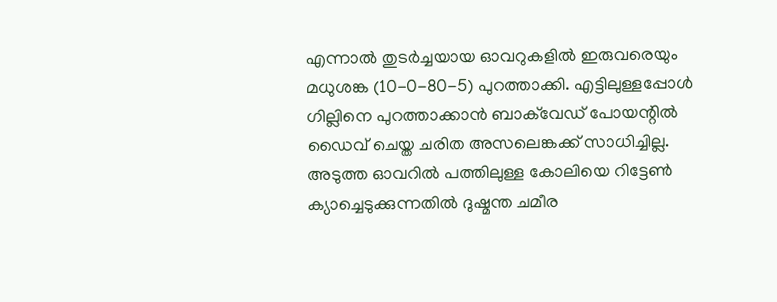എന്നാല്‍ തുടര്‍ച്ചയായ ഓവറുകളില്‍ ഇരുവരെയും മധുശങ്ക (10-0-80-5) പുറത്താക്കി. എട്ടിലുള്ളപ്പോള്‍ ഗില്ലിനെ പുറത്താക്കാന്‍ ബാക്‌വേഡ് പോയന്റില്‍ ഡൈവ് ചെയ്ത ചരിത അസലെങ്കക്ക് സാധിച്ചില്ല. അടുത്ത ഓവറില്‍ പത്തിലുള്ള കോലിയെ റിട്ടേണ്‍ ക്യാച്ചെടുക്കുന്നതില്‍ ദുഷ്മന്ത ചമീര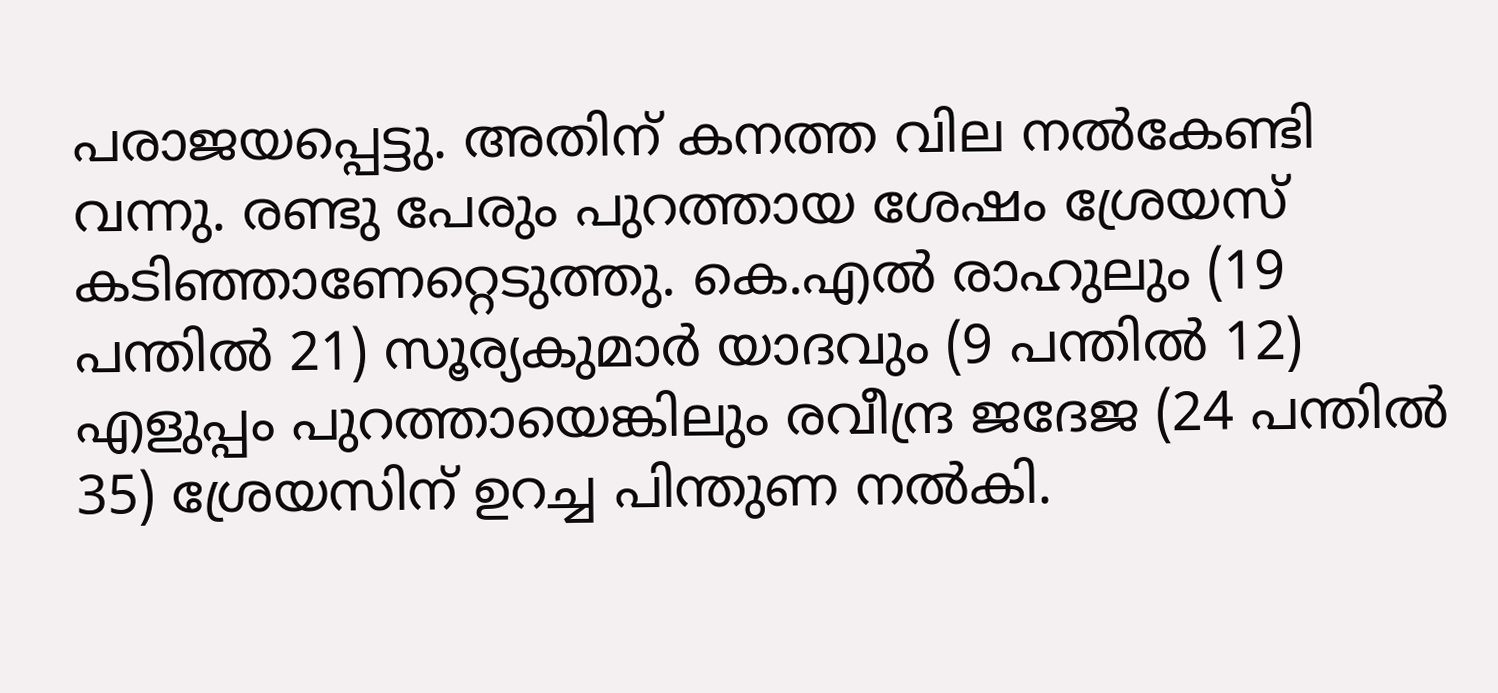പരാജയപ്പെട്ടു. അതിന് കനത്ത വില നല്‍കേണ്ടി വന്നു. രണ്ടു പേരും പുറത്തായ ശേഷം ശ്രേയസ് കടിഞ്ഞാണേറ്റെടുത്തു. കെ.എല്‍ രാഹുലും (19 പന്തില്‍ 21) സൂര്യകുമാര്‍ യാദവും (9 പന്തില്‍ 12) എളുപ്പം പുറത്തായെങ്കിലും രവീന്ദ്ര ജദേജ (24 പന്തില്‍ 35) ശ്രേയസിന് ഉറച്ച പിന്തുണ നല്‍കി.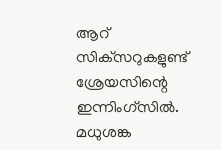ആറ് സിക്‌സറുകളുണ്ട് ശ്രേയസിന്റെ ഇന്നിംഗ്‌സില്‍. മധുശങ്ക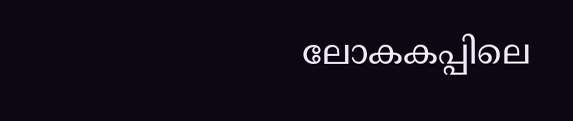ലോകകപ്പിലെ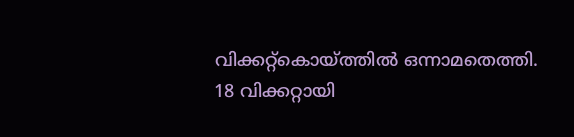വിക്കറ്റ്‌കൊയ്ത്തില്‍ ഒന്നാമതെത്തി. 18 വിക്കറ്റായി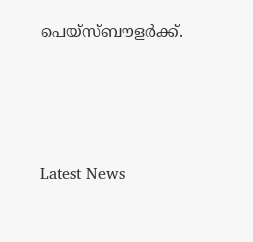പെയ്‌സ്ബൗളര്‍ക്ക്.




Latest News